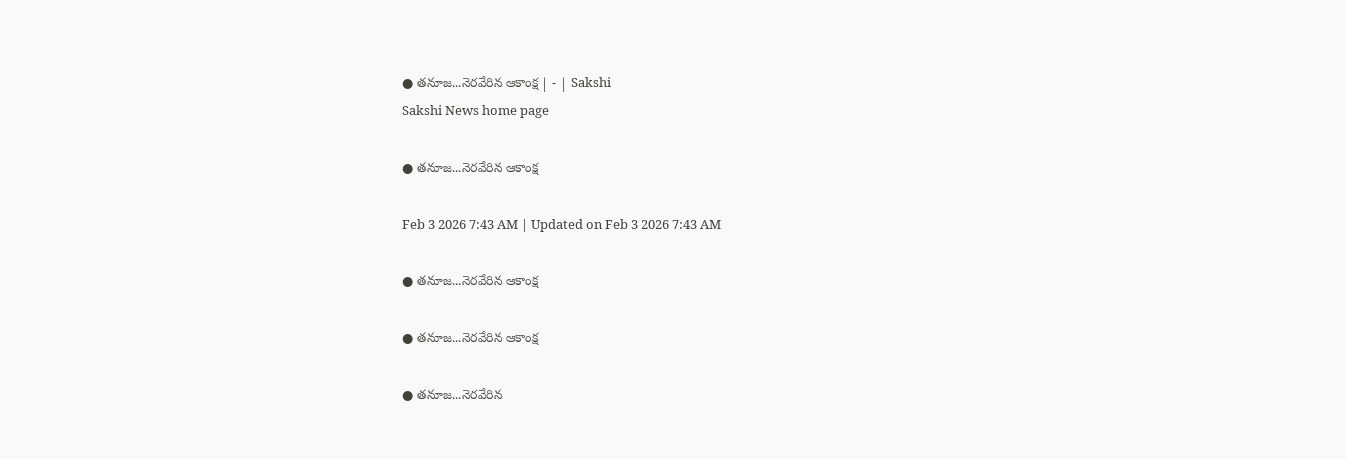● తనూజ...నెరవేరిన ఆకాంక్ష | - | Sakshi
Sakshi News home page

● తనూజ...నెరవేరిన ఆకాంక్ష

Feb 3 2026 7:43 AM | Updated on Feb 3 2026 7:43 AM

● తనూజ...నెరవేరిన ఆకాంక్ష

● తనూజ...నెరవేరిన ఆకాంక్ష

● తనూజ...నెరవేరిన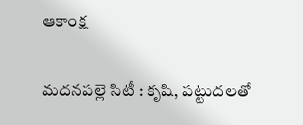ఆకాంక్ష

మదనపల్లె సిటీ : కృషి, పట్టుదలతో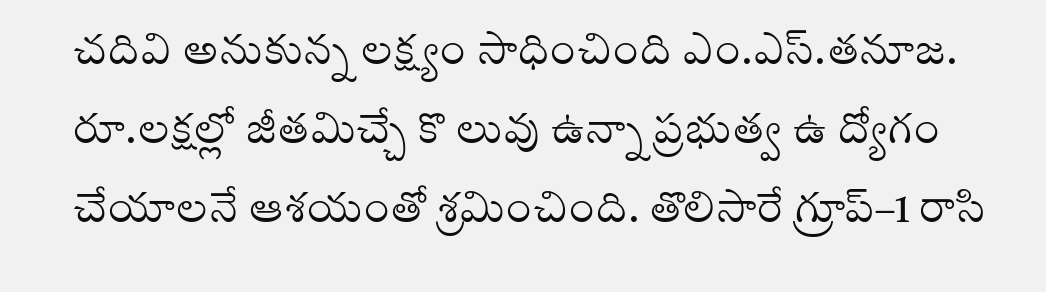చదివి అనుకున్న లక్ష్యం సాధించింది ఎం.ఎస్‌.తనూజ. రూ.లక్షల్లో జీతమిచ్చే కొ లువు ఉన్నా ప్రభుత్వ ఉ ద్యోగం చేయాలనే ఆశయంతో శ్రమించింది. తొలిసారే గ్రూప్‌–1 రాసి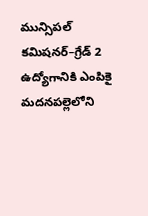మున్సిపల్‌ కమిషనర్‌–గ్రేడ్‌ 2 ఉద్యోగానికి ఎంపికై మదనపల్లెలోని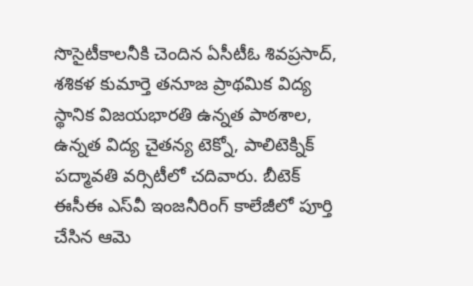సొసైటీకాలనీకి చెందిన ఏసీటీఓ శివప్రసాద్‌, శశికళ కుమార్తె తనూజ ప్రాథమిక విద్య స్థానిక విజయభారతి ఉన్నత పాఠశాల, ఉన్నత విద్య చైతన్య టెక్నో, పాలిటెక్నిక్‌ పద్మావతి వర్సిటీలో చదివారు. బీటెక్‌ ఈసీఈ ఎస్‌వీ ఇంజనీరింగ్‌ కాలేజీలో పూర్తి చేసిన ఆమె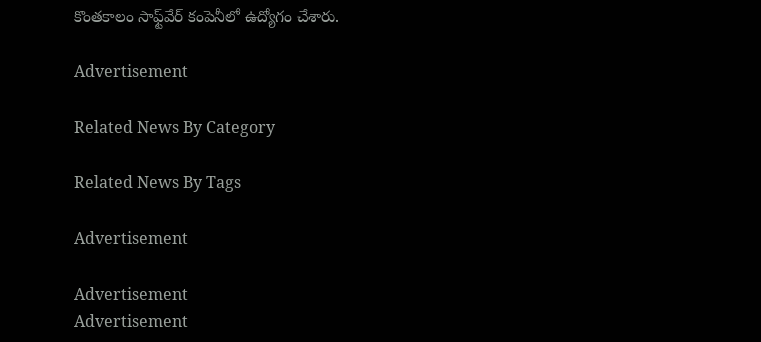కొంతకాలం సాఫ్ట్‌వేర్‌ కంపెనీలో ఉద్యోగం చేశారు.

Advertisement

Related News By Category

Related News By Tags

Advertisement

Advertisement
Advertisement